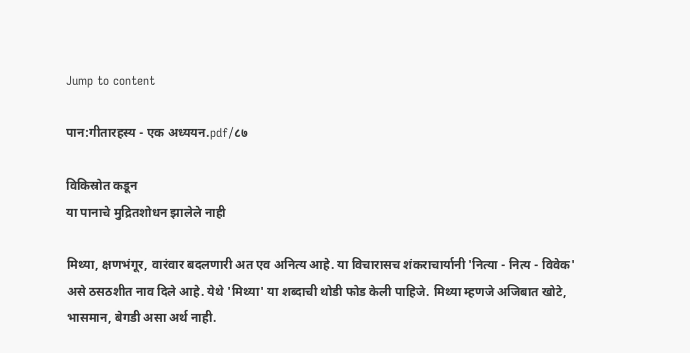Jump to content

पान:गीतारहस्य - एक अध्ययन.pdf/८७

विकिस्रोत कडून
या पानाचे मुद्रितशोधन झालेले नाही

मिथ्या, क्षणभंगूर, वारंवार बदलणारी अत एव अनित्य आहे. या विचारासच शंकराचार्यानी 'नित्या - नित्य - विवेक' असे ठसठशीत नाव दिले आहे. येथे 'मिथ्या' या शब्दाची थोडी फोड केली पाहिजे. मिथ्या म्हणजे अजिबात खोटे, भासमान, बेगडी असा अर्थ नाही.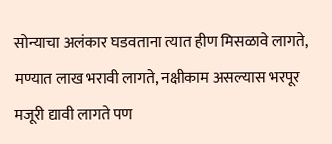सोन्याचा अलंकार घडवताना त्यात हीण मिसळावे लागते, मण्यात लाख भरावी लागते, नक्षीकाम असल्यास भरपूर मजूरी द्यावी लागते पण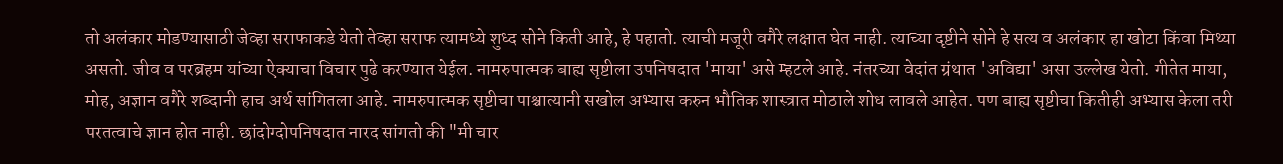तो अलंकार मोडण्यासाठी जेव्हा सराफाकडे येतो तेव्हा सराफ त्यामध्ये शुध्द सोने किती आहे, हे पहातो. त्याची मजूरी वगैरे लक्षात घेत नाही. त्याच्या दृष्टीने सोने हे सत्य व अलंकार हा खोटा किंवा मिथ्या असतो. जीव व परब्रहम यांच्या ऐक्याचा विचार पुढे करण्यात येईल. नामरुपात्मक बाह्य सृष्टीला उपनिषदात 'माया' असे म्हटले आहे. नंतरच्या वेदांत ग्रंथात 'अविद्या' असा उल्लेख येतो. गीतेत माया, मोह, अज्ञान वगैरे शब्दानी हाच अर्थ सांगितला आहे. नामरुपात्मक सृष्टीचा पाश्चात्यानी सखोल अभ्यास करुन भौतिक शास्त्रात मोठाले शोध लावले आहेत. पण बाह्य सृष्टीचा कितीही अभ्यास केला तरी परतत्वाचे ज्ञान होत नाही. छांदोग्दोपनिषदात नारद सांगतो की "मी चार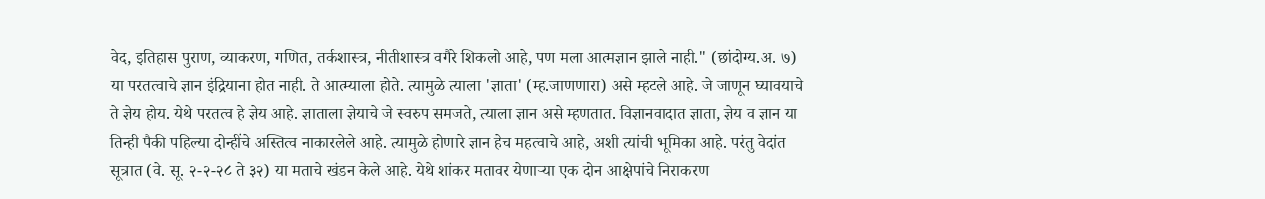वेद, इतिहास पुराण, व्याकरण, गणित, तर्कशास्त्र, नीतीशास्त्र वगैरे शिकलो आहे, पण मला आत्मज्ञान झाले नाही." (छांदोग्य.अ. ७) या परतत्वाचे ज्ञान इंद्रियाना होत नाही. ते आत्म्याला होते. त्यामुळे त्याला 'ज्ञाता' (म्ह.जाणणारा) असे म्हटले आहे. जे जाणून घ्यावयाचे ते ज्ञेय होय. येथे परतत्व हे ज्ञेय आहे. ज्ञाताला ज्ञेयाचे जे स्वरुप समजते, त्याला ज्ञान असे म्हणतात. विज्ञानवादात ज्ञाता, ज्ञेय व ज्ञान या तिन्ही पैकी पहिल्या दोन्हींचे अस्तित्व नाकारलेले आहे. त्यामुळे होणारे ज्ञान हेच महत्वाचे आहे, अशी त्यांची भूमिका आहे. परंतु वेदांत सूत्रात (वे. सू. २-२-२८ ते ३२) या मताचे खंडन केले आहे. येथे शांकर मतावर येणाऱ्या एक दोन आक्षेपांचे निराकरण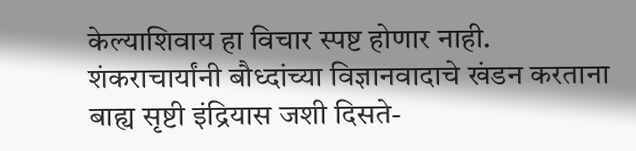केल्याशिवाय हा विचार स्पष्ट होणार नाही. शंकराचार्यांनी बौध्दांच्या विज्ञानवादाचे खंडन करताना बाह्य सृष्टी इंद्रियास जशी दिसते-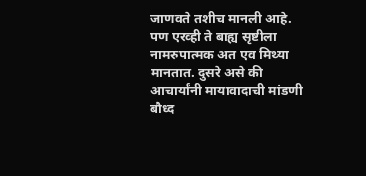जाणवते तशीच मानली आहे. पण एरव्ही ते बाह्य सृष्टीला नामरुपात्मक अत एव मिथ्या मानतात. दुसरे असे की आचार्यांनी मायावादाची मांडणी बौध्द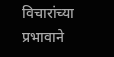विचारांच्या प्रभावाने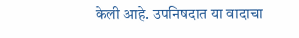केली आहे. उपनिषदात या वादाचा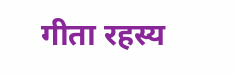गीता रहस्य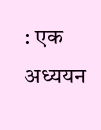: एक अध्ययन